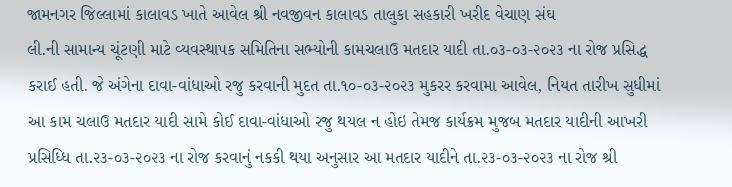જામનગર જિલ્લામાં કાલાવડ ખાતે આવેલ શ્રી નવજીવન કાલાવડ તાલુકા સહકારી ખરીદ વેચાણ સંઘ
લી.ની સામાન્ય ચૂંટણી માટે વ્યવસ્થાપક સમિતિના સભ્યોની કામચલાઉ મતદાર યાદી તા.૦૩-૦૩-૨૦૨૩ ના રોજ પ્રસિદ્ધ
કરાઈ હતી. જે અંગેના દાવા-વાંધાઓ રજુ કરવાની મુદત તા.૧૦-૦૩-૨૦૨૩ મુકરર કરવામા આવેલ, નિયત તારીખ સુધીમાં
આ કામ ચલાઉ મતદાર યાદી સામે કોઈ દાવા-વાંધાઓ રજુ થયલ ન હોઇ તેમજ કાર્યક્રમ મુજબ મતદાર યાદીની આખરી
પ્રસિધ્ધિ તા.૨૩-૦૩-૨૦૨૩ ના રોજ કરવાનું નકકી થયા અનુસાર આ મતદાર યાદીને તા.૨૩-૦૩-૨૦૨૩ ના રોજ શ્રી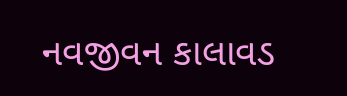નવજીવન કાલાવડ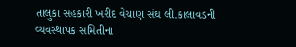તાલુકા સહકારી ખરીદ વેચાણ સંઘ લી.કાલાવડની વ્યવસ્થાપક સમિતીના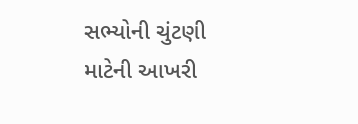સભ્યોની ચુંટણી માટેની આખરી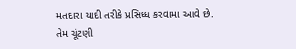મતદારા યાદી તરીકે પ્રસિધ્ધ કરવામા આવે છે. તેમ ચૂંટણી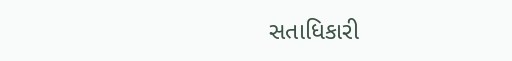સતાધિકારી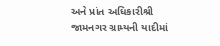અને પ્રાંત અધિકારીશ્રી જામનગર ગ્રામ્યની યાદીમાં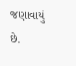જણાવાયું છે.